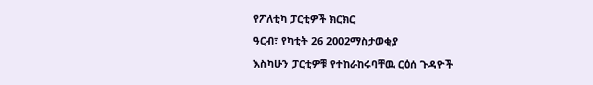የፖለቲካ ፓርቲዎች ክርክር
ዓርብ፣ የካቲት 26 2002ማስታወቂያ
እስካሁን ፓርቲዎቹ የተከራከሩባቸዉ ርዕሰ ጉዳዮች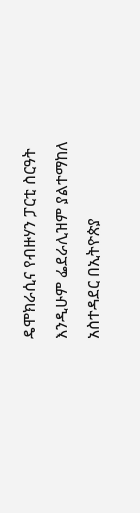ዴሞክራሲና የብዙሃን ፓርቲ ስርዓት እንዲሁም ፌደራሊዝም ያልተማከለ አስተዳደር በኢትዮጵያ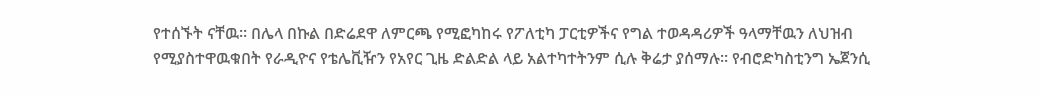የተሰኙት ናቸዉ። በሌላ በኩል በድሬደዋ ለምርጫ የሚፎካከሩ የፖለቲካ ፓርቲዎችና የግል ተወዳዳሪዎች ዓላማቸዉን ለህዝብ የሚያስተዋዉቁበት የራዲዮና የቴሌቪዥን የአየር ጊዜ ድልድል ላይ አልተካተትንም ሲሉ ቅሬታ ያሰማሉ። የብሮድካስቲንግ ኤጀንሲ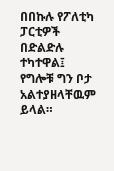በበኩሉ የፖለቲካ ፓርቲዎች በድልድሉ ተካተዋል፤ የግሎቹ ግን ቦታ አልተያዘላቸዉም ይላል።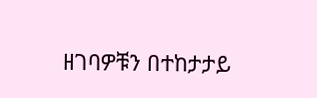ዘገባዎቹን በተከታታይ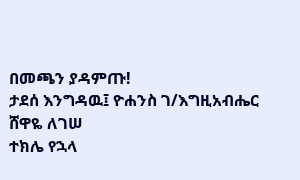በመጫን ያዳምጡ!
ታደሰ እንግዳዉ፤ ዮሐንስ ገ/እግዚአብሔር
ሸዋዬ ለገሠ
ተክሌ የኋላ